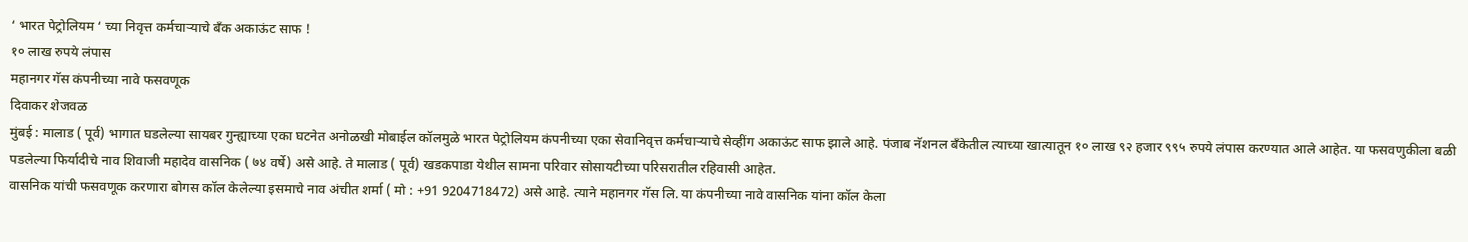‘ भारत पेट्रोलियम ‘ च्या निवृत्त कर्मचाऱ्याचे बँक अकाऊंट साफ !
१० लाख रुपये लंपास
महानगर गॅस कंपनीच्या नावे फसवणूक
दिवाकर शेजवळ
मुंबई : मालाड ( पूर्व) भागात घडलेल्या सायबर गुन्ह्याच्या एका घटनेत अनोळखी मोबाईल कॉलमुळे भारत पेट्रोलियम कंपनीच्या एका सेवानिवृत्त कर्मचाऱ्याचे सेव्हींग अकाऊंट साफ झाले आहे. पंजाब नॅशनल बँकेतील त्याच्या खात्यातून १० लाख ९२ हजार ९९५ रुपये लंपास करण्यात आले आहेत. या फसवणुकीला बळी पडलेल्या फिर्यादीचे नाव शिवाजी महादेव वासनिक ( ७४ वर्षे) असे आहे. ते मालाड ( पूर्व) खडकपाडा येथील सामना परिवार सोसायटीच्या परिसरातील रहिवासी आहेत.
वासनिक यांची फसवणूक करणारा बोगस कॉल केलेल्या इसमाचे नाव अंचीत शर्मा ( मो : +91 9204718472) असे आहे. त्याने महानगर गॅस लि. या कंपनीच्या नावे वासनिक यांना कॉल केला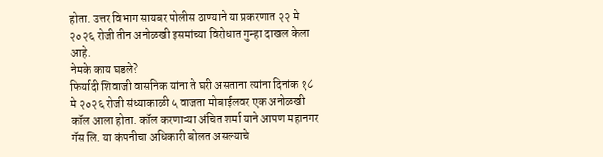होता. उत्तर विभाग सायबर पोलीस ठाण्याने या प्रकरणात २२ मे २०२६ रोजी तीन अनोळखी इसमांच्या विरोधात गुन्हा दाखल केला आहे.
नेमके काय घडले?
फिर्यादी शिवाजी वासनिक यांना ते घरी असताना त्यांना दिनांक १८ मे २०२६ रोजी संध्याकाळी ५ वाजता मोबाईलवर एक अनोळखी कॉल आला होता. कॉल करणाऱ्या अंचित शर्मा याने आपण महानगर गॅस लि. या कंपनीचा अधिकारी बोलत असल्याचे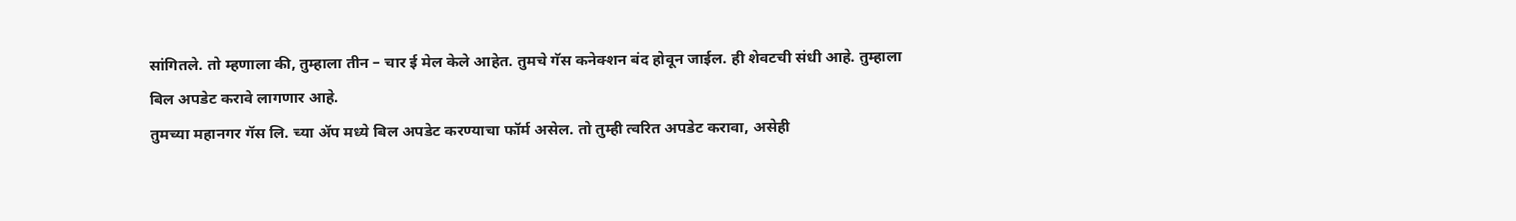सांगितले. तो म्हणाला की, तुम्हाला तीन – चार ई मेल केले आहेत. तुमचे गॅस कनेक्शन बंद होवून जाईल. ही शेवटची संधी आहे. तुम्हाला बिल अपडेट करावे लागणार आहे.
तुमच्या महानगर गॅस लि. च्या ॲप मध्ये बिल अपडेट करण्याचा फॉर्म असेल. तो तुम्ही त्वरित अपडेट करावा, असेही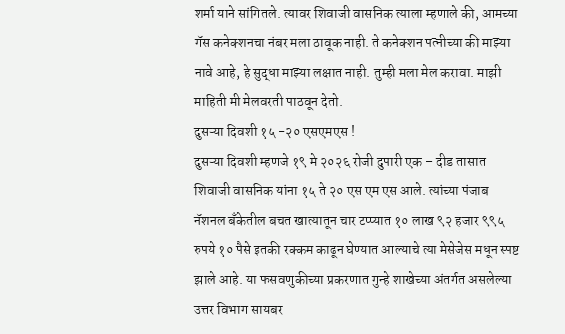शर्मा याने सांगितले. त्यावर शिवाजी वासनिक त्याला म्हणाले की, आमच्या गॅस कनेक्शनचा नंबर मला ठावूक नाही. ते कनेक्शन पत्नीच्या की माझ्या नावे आहे, हे सुद्धा माझ्या लक्षात नाही. तुम्ही मला मेल करावा. माझी माहिती मी मेलवरती पाठवून देतो.
दुसऱ्या दिवशी १५ -२० एसएमएस !
दुसऱ्या दिवशी म्हणजे १९ मे २०२६ रोजी दुपारी एक – दीड तासात शिवाजी वासनिक यांना १५ ते २० एस एम एस आले. त्यांच्या पंजाब नॅशनल बँकेतील बचत खात्यातून चार टप्प्यात १० लाख ९२ हजार ९९५ रुपये १० पैसे इतकी रक्कम काढून घेण्यात आल्याचे त्या मेसेजेस मधून स्पष्ट झाले आहे. या फसवणुकीच्या प्रकरणात गुन्हे शाखेच्या अंतर्गत असलेल्या उत्तर विभाग सायबर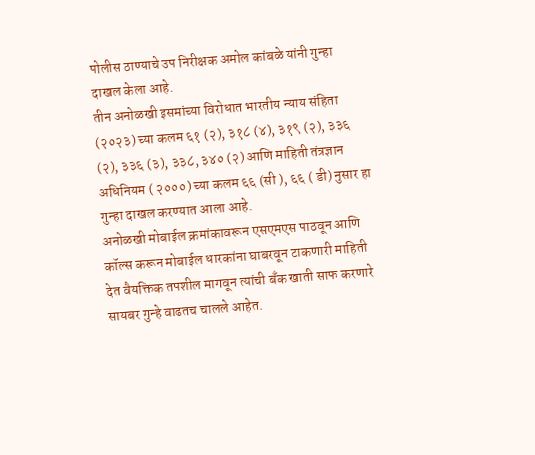पोलीस ठाण्याचे उप निरीक्षक अमोल कांबळे यांनी गुन्हा दाखल केला आहे.
तीन अनोळखी इसमांच्या विरोधात भारतीय न्याय संहिता (२०२३) च्या कलम ६१ (२), ३१८ (४), ३१९ (२), ३३६ (२), ३३६ (३), ३३८, ३४० (२) आणि माहिती तंत्रज्ञान अधिनियम ( २०००) च्या कलम ६६ (सी ), ६६ ( डी) नुसार हा गुन्हा दाखल करण्यात आला आहे.
अनोळखी मोबाईल क्रमांकावरून एसएमएस पाठवून आणि कॉल्स करून मोबाईल धारकांना घाबरवून टाकणारी माहिती देत वैयक्तिक तपशील मागवून त्यांची बँक खाती साफ करणारे सायबर गुन्हे वाढतच चालले आहेत.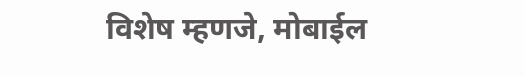विशेष म्हणजे, मोबाईल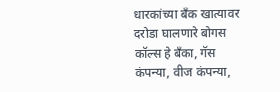धारकांच्या बँक खात्यावर दरोडा घालणारे बोगस कॉल्स हे बँका, गॅस कंपन्या, वीज कंपन्या,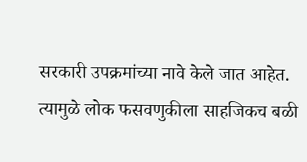सरकारी उपक्रमांच्या नावे केले जात आहेत. त्यामुळे लोक फसवणुकीला साहजिकच बळी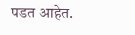पडत आहेत.